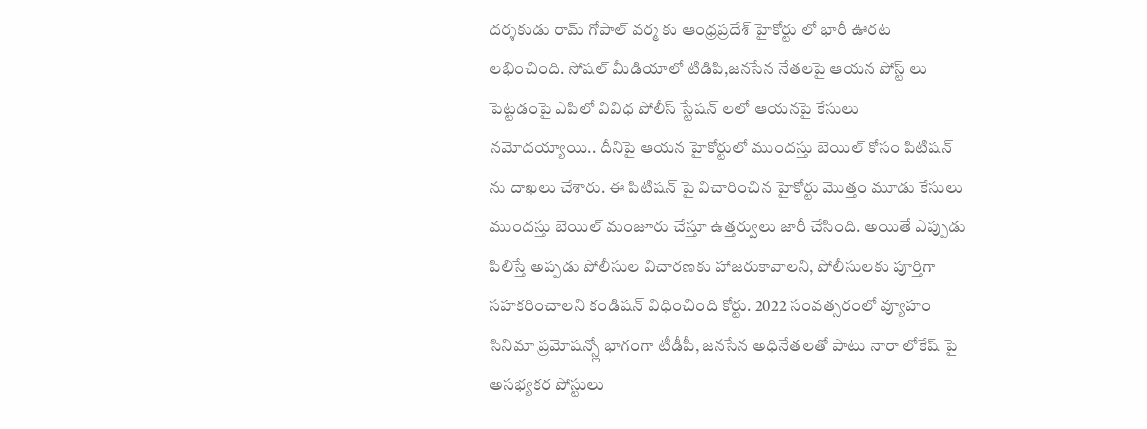దర్శకుడు రామ్ గోపాల్ వర్మ కు ఆంధ్రప్రదేశ్ హైకోర్టు లో భారీ ఊరట లభించింది. సోషల్ మీడియాలో టిడిపి,జనసేన నేతలపై ఆయన పోస్ట్ లు పెట్టడంపై ఎపిలో వివిధ పోలీస్ స్టేషన్ లలో ఆయనపై కేసులు నమోదయ్యాయి.. దీనిపై ఆయన హైకోర్టులో ముందస్తు బెయిల్ కోసం పిటిషన్ ను దాఖలు చేశారు. ఈ పిటిషన్ పై విచారించిన హైకోర్టు మొత్తం మూడు కేసులు ముందస్తు బెయిల్ మంజూరు చేస్తూ ఉత్తర్వులు జారీ చేసింది. అయితే ఎప్పుడు పిలిస్తే అప్పడు పోలీసుల విచారణకు హాజరుకావాలని, పోలీసులకు పూర్తిగా సహకరించాలని కండిషన్ విధించింది కోర్టు. 2022 సంవత్సరంలో వ్యూహం సినిమా ప్రమోషన్స్లో భాగంగా టీడీపీ, జనసేన అధినేతలతో పాటు నారా లోకేష్ పై అసభ్యకర పోస్టులు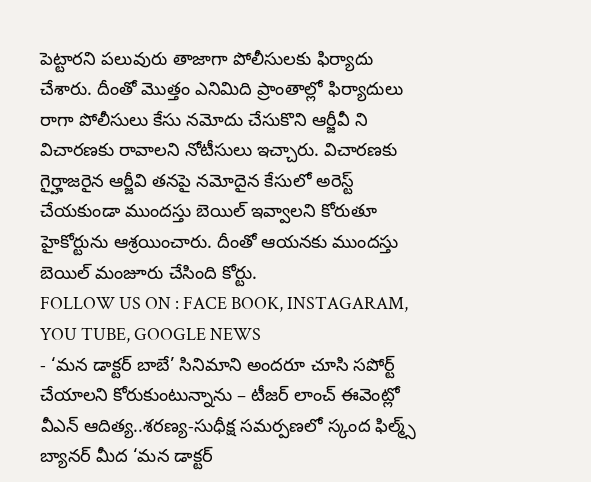పెట్టారని పలువురు తాజాగా పోలీసులకు ఫిర్యాదు చేశారు. దీంతో మొత్తం ఎనిమిది ప్రాంతాల్లో ఫిర్యాదులు రాగా పోలీసులు కేసు నమోదు చేసుకొని ఆర్జీవీ ని విచారణకు రావాలని నోటీసులు ఇచ్చారు. విచారణకు గైర్హాజరైన ఆర్జీవి తనపై నమోదైన కేసులో అరెస్ట్ చేయకుండా ముందస్తు బెయిల్ ఇవ్వాలని కోరుతూ హైకోర్టును ఆశ్రయించారు. దీంతో ఆయనకు ముందస్తు బెయిల్ మంజూరు చేసింది కోర్టు.
FOLLOW US ON : FACE BOOK, INSTAGARAM, YOU TUBE, GOOGLE NEWS
- ‘మన డాక్టర్ బాబే’ సినిమాని అందరూ చూసి సపోర్ట్ చేయాలని కోరుకుంటున్నాను – టీజర్ లాంచ్ ఈవెంట్లో వీఎన్ ఆదిత్య..శరణ్య-సుధీక్ష సమర్పణలో స్కంద ఫిల్మ్స్ బ్యానర్ మీద ‘మన డాక్టర్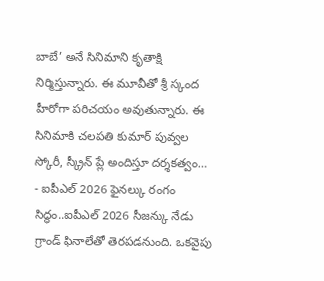బాబే’ అనే సినిమాని కృతాక్షి నిర్మిస్తున్నారు. ఈ మూవీతో శ్రీ స్కంద హీరోగా పరిచయం అవుతున్నారు. ఈ సినిమాకి చలపతి కుమార్ పువ్వల స్కోరీ, స్క్రీన్ ప్లే అందిస్తూ దర్శకత్వం…
- ఐపీఎల్ 2026 ఫైనల్కు రంగం సిద్ధం..ఐపీఎల్ 2026 సీజన్కు నేడు గ్రాండ్ ఫినాలేతో తెరపడనుంది. ఒకవైపు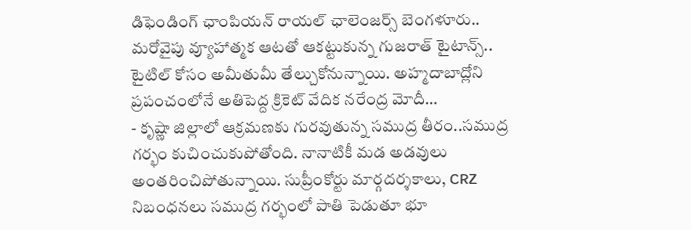డిఫెండింగ్ ఛాంపియన్ రాయల్ ఛాలెంజర్స్ బెంగళూరు.. మరోవైపు వ్యూహాత్మక ఆటతో ఆకట్టుకున్న గుజరాత్ టైటాన్స్.. టైటిల్ కోసం అమీతుమీ తేల్చుకోనున్నాయి. అహ్మదాబాద్లోని ప్రపంచంలోనే అతిపెద్ద క్రికెట్ వేదిక నరేంద్ర మోదీ…
- కృష్ణా జిల్లాలో ఆక్రమణకు గురవుతున్న సముద్ర తీరం..సముద్ర గర్భం కుచించుకుపోతోంది. నానాటికీ మడ అడవులు అంతరించిపోతున్నాయి. సుప్రీంకోర్టు మార్గదర్శకాలు, CRZ నిబంధనలు సముద్ర గర్భంలో పాతి పెడుతూ భూ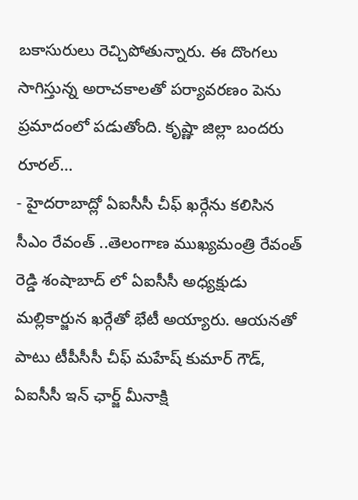బకాసురులు రెచ్చిపోతున్నారు. ఈ దొంగలు సాగిస్తున్న అరాచకాలతో పర్యావరణం పెను ప్రమాదంలో పడుతోంది. కృష్ణా జిల్లా బందరు రూరల్…
- హైదరాబాద్లో ఏఐసీసీ చీఫ్ ఖర్గేను కలిసిన సీఎం రేవంత్ ..తెలంగాణ ముఖ్యమంత్రి రేవంత్ రెడ్డి శంషాబాద్ లో ఏఐసీసీ అధ్యక్షుడు మల్లికార్జున ఖర్గేతో భేటీ అయ్యారు. ఆయనతో పాటు టీపీసీసీ చీఫ్ మహేష్ కుమార్ గౌడ్, ఏఐసీసీ ఇన్ ఛార్జ్ మీనాక్షి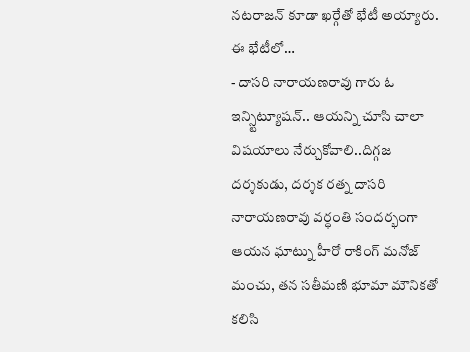నటరాజన్ కూడా ఖర్గేతో భేటీ అయ్యారు. ఈ భేటీలో…
- దాసరి నారాయణరావు గారు ఓ ఇన్స్టిట్యూషన్.. ఆయన్ని చూసి చాలా విషయాలు నేర్చుకోవాలి..దిగ్గజ దర్శకుడు, దర్శక రత్న దాసరి నారాయణరావు వర్ధంతి సందర్భంగా ఆయన ఘాట్ను హీరో రాకింగ్ మనోజ్ మంచు, తన సతీమణి భూమా మౌనికతో కలిసి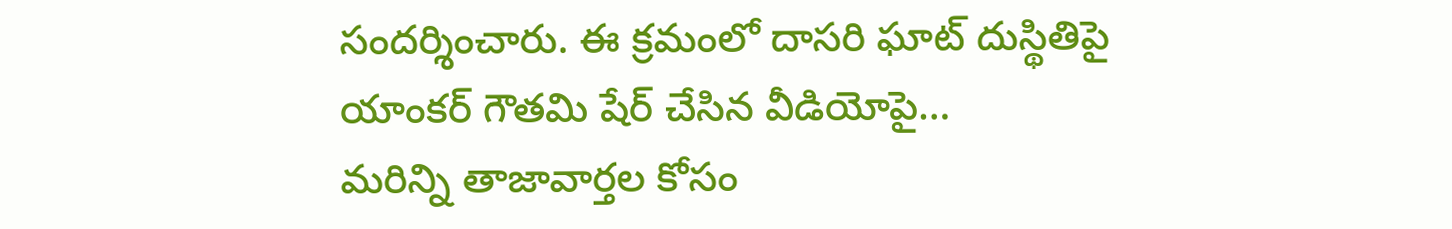సందర్శించారు. ఈ క్రమంలో దాసరి ఘాట్ దుస్థితిపై యాంకర్ గౌతమి షేర్ చేసిన వీడియోపై…
మరిన్ని తాజావార్తల కోసం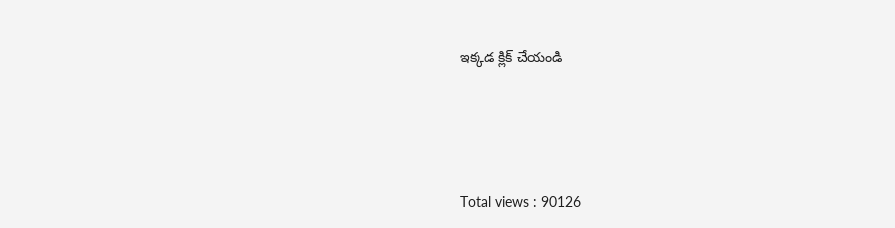ఇక్కడ క్లిక్ చేయండి





Total views : 90126